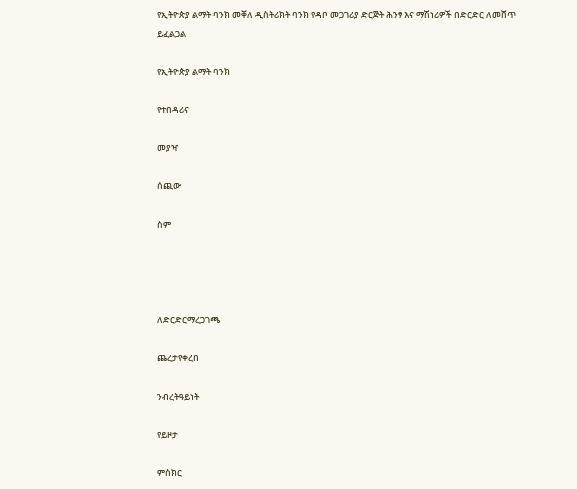የኢትዮጵያ ልማት ባንክ መቐለ ዲስትሪክት ባንክ የዳቦ መጋገሪያ ድርጅት ሕንፃ እና ማሽነሪዎች በድርድር ለመሸጥ ይፈልጋል

የኢትዮጵያ ልማት ባንክ

የተበዳሪና

መያዣ

ሰጪው

ስም




ለድርድርማረጋገጫ

ጨረታየቀረበ

ንብረትዓይነት

የይዞታ

ምስክር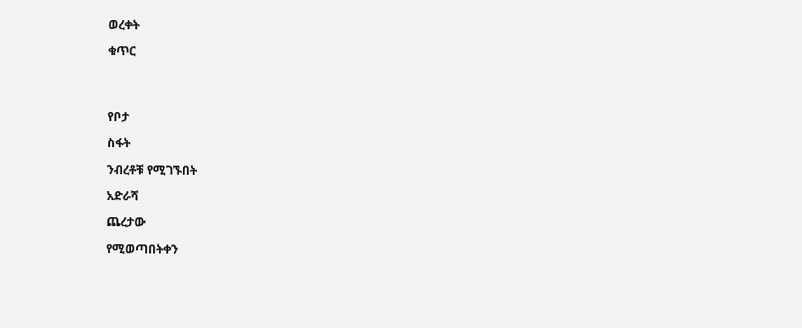ወረቀት

ቁጥር




የቦታ

ስፋት

ንብረቶቹ የሚገኙበት

አድራሻ

ጨረታው

የሚወጣበትቀን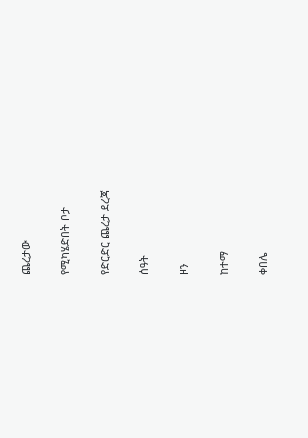ጨረታው

የሚካሄድበት ቦታ

የድርድር ጨረታ ደረጃ

ሰዓት

ዞን

ከተማ

ቀበሌ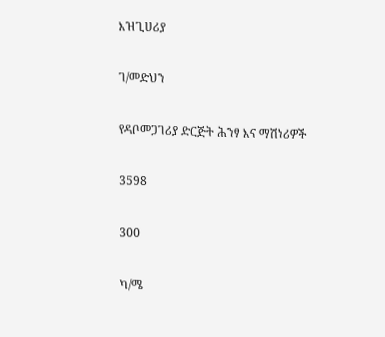እዝጊሀሪያ

ገ/መድህን

የዳቦመጋገሪያ ድርጅት ሕንፃ እና ማሽነሪዎች

3598

300

ካ/ሜ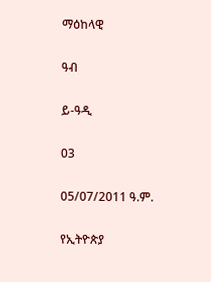ማዕከላዊ

ዓብ

ይ-ዓዲ

03

05/07/2011 ዓ.ም.

የኢትዮጵያ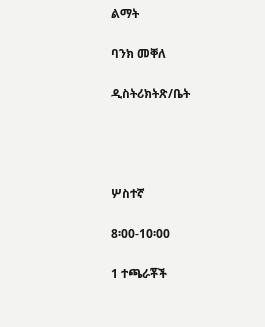ልማት

ባንክ መቐለ

ዲስትሪክትጽ/ቤት




ሦስተኛ

8፡00-10፡00

1 ተጫራቾች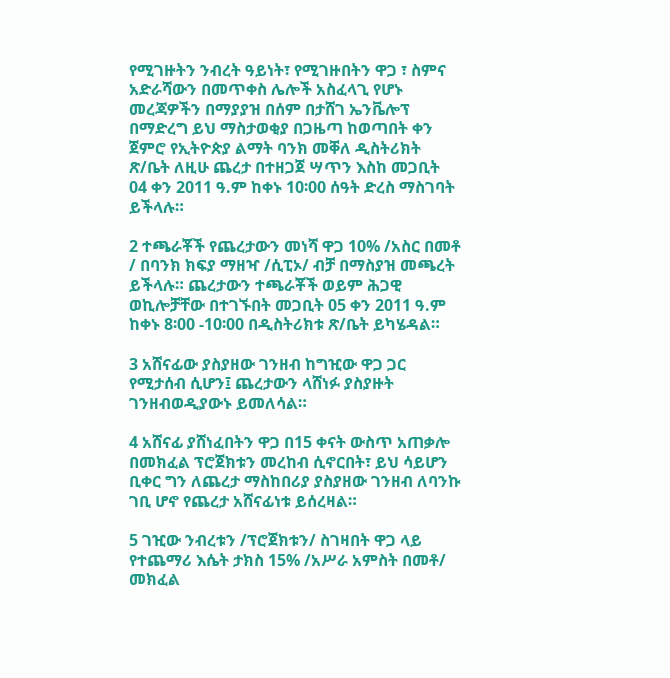የሚገዙትን ንብረት ዓይነት፣ የሚገዙበትን ዋጋ ፣ ስምና አድራሻውን በመጥቀስ ሌሎች አስፈላጊ የሆኑ መረጃዎችን በማያያዝ በሰም በታሸገ ኤንቬሎፕ በማድረግ ይህ ማስታወቂያ በጋዜጣ ከወጣበት ቀን ጀምሮ የኢትዮጵያ ልማት ባንክ መቐለ ዲስትሪክት ጽ/ቤት ለዚሁ ጨረታ በተዘጋጀ ሣጥን እስከ መጋቢት 04 ቀን 2011 ዓ.ም ከቀኑ 10፡00 ሰዓት ድረስ ማስገባት ይችላሉ።

2 ተጫራቾች የጨረታውን መነሻ ዋጋ 10% /አስር በመቶ / በባንክ ክፍያ ማዘዣ /ሲፒኦ/ ብቻ በማስያዝ መጫረት ይችላሉ። ጨረታውን ተጫራቾች ወይም ሕጋዊ ወኪሎቻቸው በተገኙበት መጋቢት 05 ቀን 2011 ዓ.ም ከቀኑ 8፡00 -10፡00 በዲስትሪክቱ ጽ/ቤት ይካሄዳል።

3 አሸናፊው ያስያዘው ገንዘብ ከግዢው ዋጋ ጋር የሚታሰብ ሲሆን፤ ጨረታውን ላሸነፉ ያስያዙት ገንዘብወዲያውኑ ይመለሳል።

4 አሸናፊ ያሸነፈበትን ዋጋ በ15 ቀናት ውስጥ አጠቃሎ በመክፈል ፕሮጀክቱን መረከብ ሲኖርበት፣ ይህ ሳይሆን ቢቀር ግን ለጨረታ ማስከበሪያ ያስያዘው ገንዘብ ለባንኩ ገቢ ሆኖ የጨረታ አሸናፊነቱ ይሰረዛል።

5 ገዢው ንብረቱን /ፕሮጀክቱን/ ስገዛበት ዋጋ ላይ የተጨማሪ እሴት ታክስ 15% /አሥራ አምስት በመቶ/ መክፈል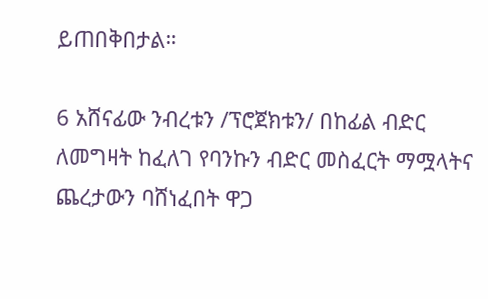ይጠበቅበታል።

6 አሸናፊው ንብረቱን /ፕሮጀክቱን/ በከፊል ብድር ለመግዛት ከፈለገ የባንኩን ብድር መስፈርት ማሟላትና ጨረታውን ባሸነፈበት ዋጋ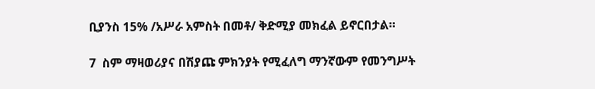ቢያንስ 15% /አሥራ አምስት በመቶ/ ቅድሚያ መክፈል ይኖርበታል።

7  ስም ማዛወሪያና በሽያጩ ምክንያት የሚፈለግ ማንኛውም የመንግሥት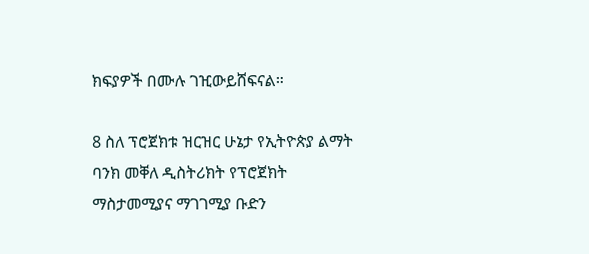ክፍያዎች በሙሉ ገዢውይሸፍናል።

8 ስለ ፕሮጀክቱ ዝርዝር ሁኔታ የኢትዮጵያ ልማት ባንክ መቐለ ዲስትሪክት የፕሮጀክት ማስታመሚያና ማገገሚያ ቡድን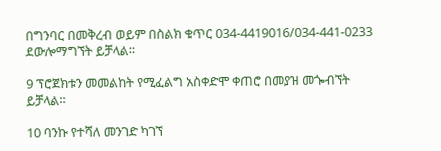በግንባር በመቅረብ ወይም በስልክ ቁጥር 034-4419016/034-441-0233 ደውሎማግኘት ይቻላል።

9 ፕሮጀክቱን መመልከት የሚፈልግ አስቀድሞ ቀጠሮ በመያዝ መጐብኘት ይቻላል።

10 ባንኩ የተሻለ መንገድ ካገኘ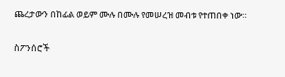ጨረታውን በከፊል ወይም ሙሉ በሙሉ የመሠረዝ መብቱ የተጠበቀ ነው።

ስፖንሰሮች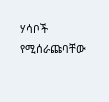ሃሳቦች የሚሰራጩባቸው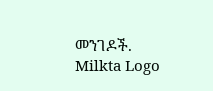መንገዶች.
Milkta Logo